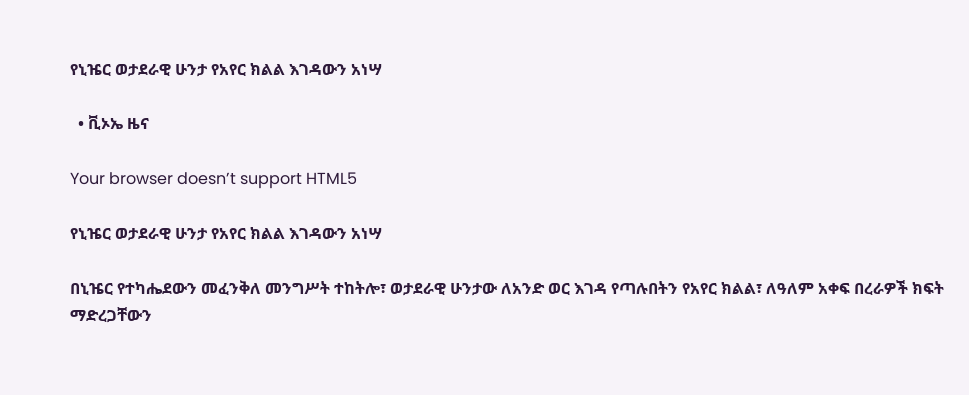የኒዤር ወታደራዊ ሁንታ የአየር ክልል እገዳውን አነሣ

  • ቪኦኤ ዜና

Your browser doesn’t support HTML5

የኒዤር ወታደራዊ ሁንታ የአየር ክልል እገዳውን አነሣ

በኒዤር የተካሔደውን መፈንቅለ መንግሥት ተከትሎ፣ ወታደራዊ ሁንታው ለአንድ ወር እገዳ የጣሉበትን የአየር ክልል፣ ለዓለም አቀፍ በረራዎች ክፍት ማድረጋቸውን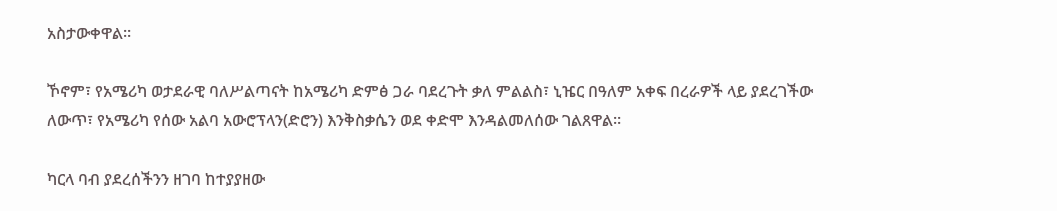አስታውቀዋል።

ኾኖም፣ የአሜሪካ ወታደራዊ ባለሥልጣናት ከአሜሪካ ድምፅ ጋራ ባደረጉት ቃለ ምልልስ፣ ኒዤር በዓለም አቀፍ በረራዎች ላይ ያደረገችው ለውጥ፣ የአሜሪካ የሰው አልባ አውሮፕላን(ድሮን) እንቅስቃሴን ወደ ቀድሞ እንዳልመለሰው ገልጸዋል።

ካርላ ባብ ያደረሰችንን ዘገባ ከተያያዘው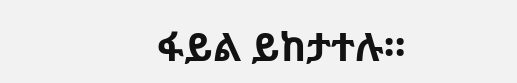ፋይል ይከታተሉ።